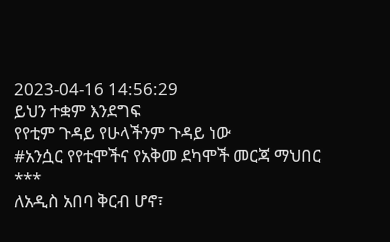2023-04-16 14:56:29
ይህን ተቋም እንደግፍ
የየቲም ጉዳይ የሁላችንም ጉዳይ ነው
#አንሷር የየቲሞችና የአቅመ ደካሞች መርጃ ማህበር
***
ለአዲስ አበባ ቅርብ ሆኖ፣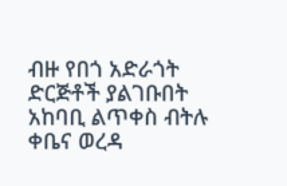ብዙ የበጎ አድራጎት ድርጅቶች ያልገቡበት አከባቢ ልጥቀስ ብትሉ ቀቤና ወረዳ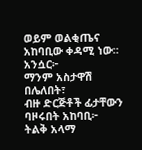ወይም ወልቂጤና አከባቢው ቀዳሚ ነው።
አንሷር፦
ማንም አስታዋሽ በሌለበት፣
ብዙ ድርጅቶች ፊታቸውን ባዞሩበት አከባቢ፦
ትልቅ አላማ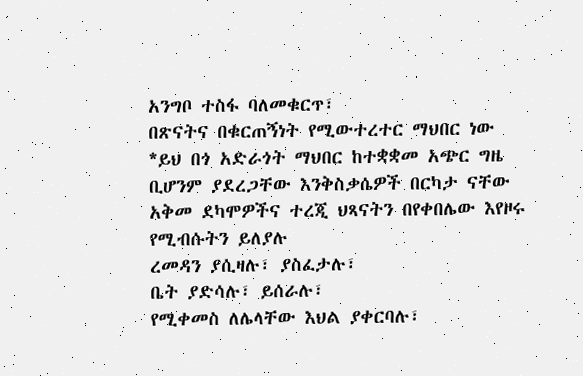አንግቦ ተስፋ ባለመቁርጥ፣
በጽናትና በቁርጠኝነት የሚውተረተር ማህበር ነው
*ይህ በጎ አድራጎት ማህበር ከተቋቋመ አጭር ግዜ ቢሆንም ያደረጋቸው እንቅስቃሴዎች በርካታ ናቸው
አቅመ ደካሞዎችና ተረጂ ህጻናትን በየቀበሌው እየዞሩ የሚብሱትን ይለያሉ
ረመዳን ያሲዛሉ፣ ያስፈታሉ፣
ቤት ያድሳሉ፣ ይሰራሉ፣
የሚቀመስ ለሌላቸው እህል ያቀርባሉ፣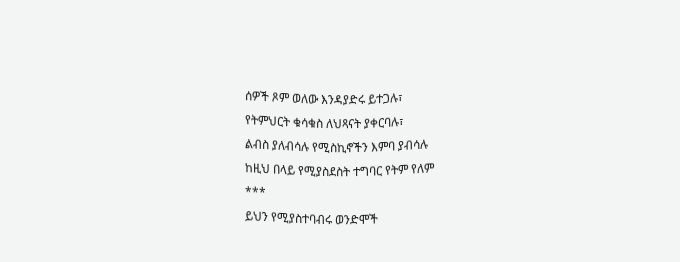ሰዎች ጾም ወለው እንዳያድሩ ይተጋሉ፣
የትምህርት ቁሳቁስ ለህጻናት ያቀርባሉ፣
ልብስ ያለብሳሉ የሚስኪኖችን እምባ ያብሳሉ
ከዚህ በላይ የሚያስደስት ተግባር የትም የለም
***
ይህን የሚያስተባብሩ ወንድሞች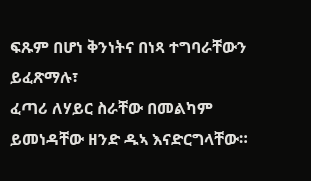ፍጹም በሆነ ቅንነትና በነጻ ተግባራቸውን ይፈጽማሉ፣
ፈጣሪ ለሃይር ስራቸው በመልካም ይመነዳቸው ዘንድ ዱኣ እናድርግላቸው።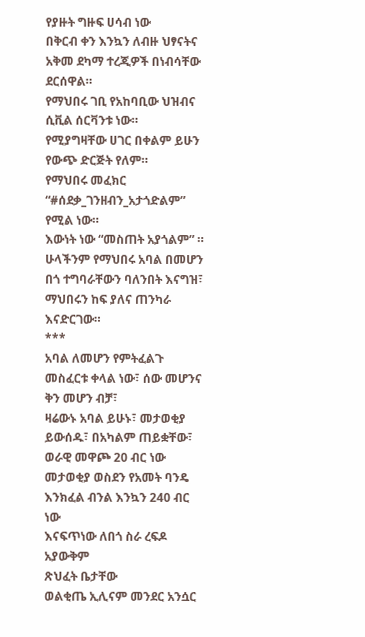የያዙት ግዙፍ ሀሳብ ነው
በቅርብ ቀን እንኳን ለብዙ ህፃናትና አቅመ ደካማ ተረጂዎች በነብሳቸው ደርሰዋል።
የማህበሩ ገቢ የአከባቢው ህዝብና ሲቪል ሰርቫንቱ ነው።
የሚያግዛቸው ሀገር በቀልም ይሁን የውጭ ድርጅት የለም።
የማህበሩ መፈክር “#ሰደቃ_ገንዘብን_አታጎድልም” የሚል ነው።
እውነት ነው “መስጠት አያጎልም” ።
ሁላችንም የማህበሩ አባል በመሆን በጎ ተግባራቸውን ባለንበት እናግዝ፣ ማህበሩን ከፍ ያለና ጠንካራ እናድርገው።
***
አባል ለመሆን የምትፈልጉ መስፈርቱ ቀላል ነው፣ ሰው መሆንና ቅን መሆን ብቻ፣
ዛሬውኑ አባል ይሁኑ፣ መታወቂያ ይውሰዱ፣ በአካልም ጠይቋቸው፣
ወራዊ መዋጮ 20 ብር ነው
መታወቂያ ወስደን የአመት ባንዴ እንክፈል ብንል እንኳን 240 ብር ነው
እናፍጥነው ለበጎ ስራ ረፍዶ አያውቅም
ጽህፈት ቤታቸው
ወልቂጤ ኢሊናም መንደር አንሷር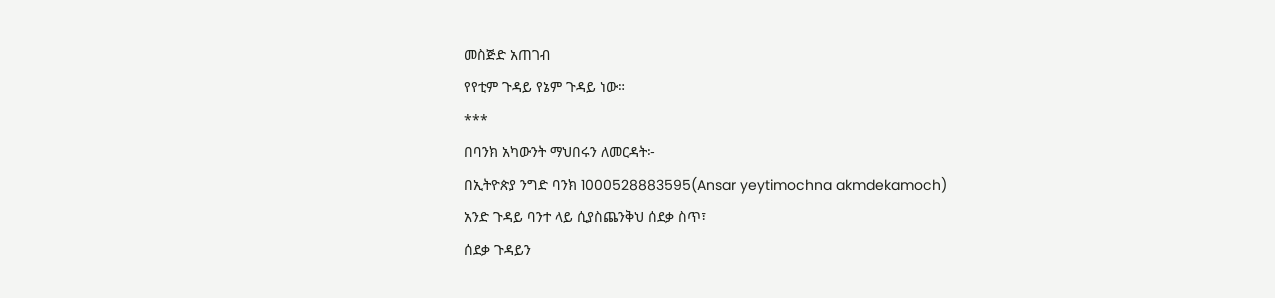መስጅድ አጠገብ
የየቲም ጉዳይ የኔም ጉዳይ ነው።
***
በባንክ አካውንት ማህበሩን ለመርዳት፦
በኢትዮጵያ ንግድ ባንክ 1000528883595(Ansar yeytimochna akmdekamoch)
አንድ ጉዳይ ባንተ ላይ ሲያስጨንቅህ ሰደቃ ስጥ፣
ሰደቃ ጉዳይን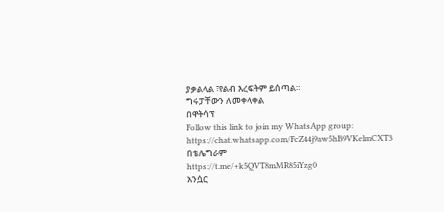ያቃልላል ፣የልብ እረፍትም ይሰጣል።
ግሩፓቸውን ለመቀላቀል
በዋትሳፕ
Follow this link to join my WhatsApp group: https://chat.whatsapp.com/FcZ44j9aw5hB9VKelmCXT3
በቴሌግራም
https://t.me/+k5QVT8mMR85iYzg0
አንሷር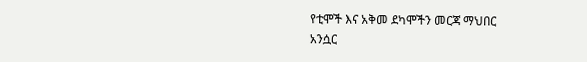የቲሞች እና አቅመ ደካሞችን መርጃ ማህበር
አንሷር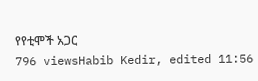የየቲሞች አጋር
796 viewsHabib Kedir, edited 11:56